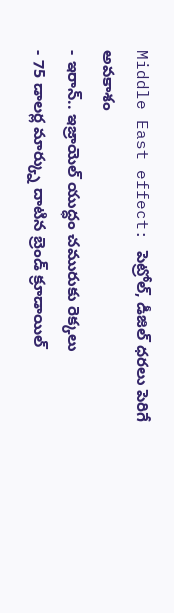Middle East effect: పెట్రోల్, డీజిల్ ధరలు పెరిగే అవకాశం
- ఇరాన్.. ఇజ్రాయెల్ యుద్ధం చమురుకు రెక్కలు
- 75 డాలర్ల మార్క్ను దాటిన బ్రెండ్ క్రూడాయిల్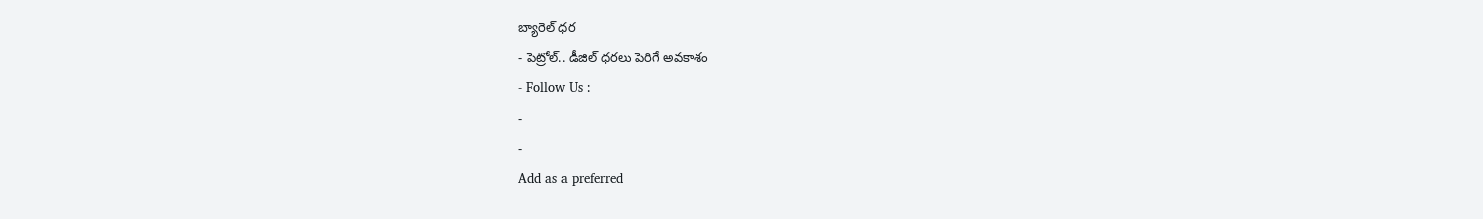బ్యారెల్ ధర
- పెట్రోల్.. డీజిల్ ధరలు పెరిగే అవకాశం
- Follow Us :
-
-
Add as a preferred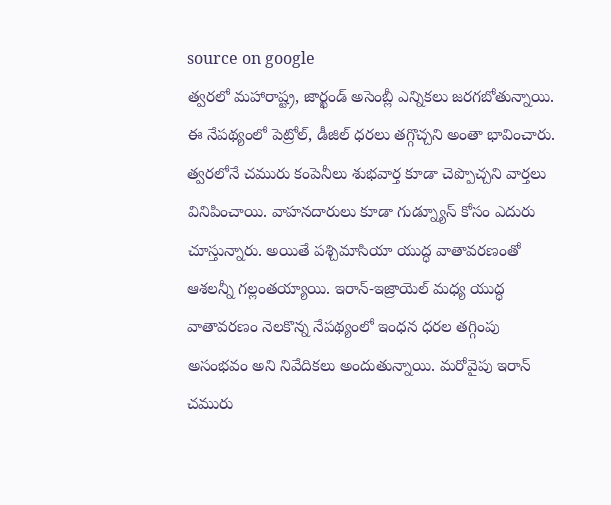source on google
త్వరలో మహారాష్ట్ర, జార్ఖండ్ అసెంబ్లీ ఎన్నికలు జరగబోతున్నాయి. ఈ నేపథ్యంలో పెట్రోల్, డీజిల్ ధరలు తగ్గొచ్చని అంతా భావించారు. త్వరలోనే చమురు కంపెనీలు శుభవార్త కూడా చెప్పొచ్చని వార్తలు వినిపించాయి. వాహనదారులు కూడా గుడ్న్యూస్ కోసం ఎదురు చూస్తున్నారు. అయితే పశ్చిమాసియా యుద్ధ వాతావరణంతో ఆశలన్నీ గల్లంతయ్యాయి. ఇరాన్-ఇజ్రాయెల్ మధ్య యుద్ధ వాతావరణం నెలకొన్న నేపథ్యంలో ఇంధన ధరల తగ్గింపు అసంభవం అని నివేదికలు అందుతున్నాయి. మరోవైపు ఇరాన్ చమురు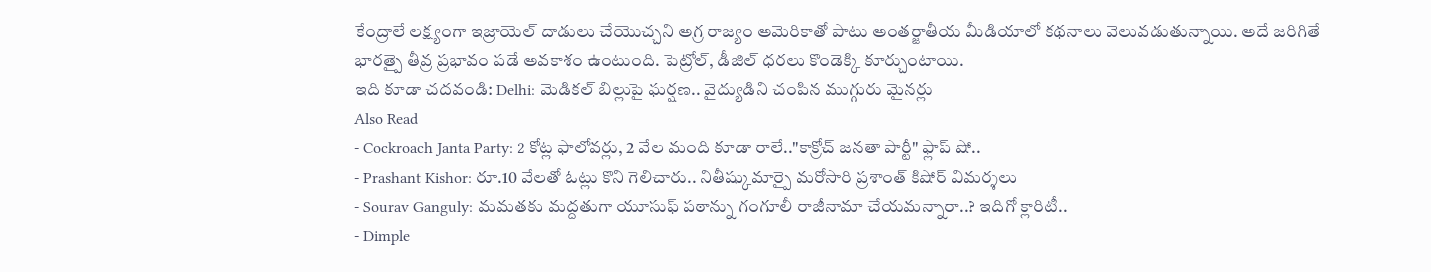కేంద్రాలే లక్ష్యంగా ఇజ్రాయెల్ దాడులు చేయొచ్చని అగ్ర రాజ్యం అమెరికాతో పాటు అంతర్జాతీయ మీడియాలో కథనాలు వెలువడుతున్నాయి. అదే జరిగితే భారత్పై తీవ్ర ప్రభావం పడే అవకాశం ఉంటుంది. పెట్రోల్, డీజిల్ ధరలు కొండెక్కి కూర్చుంటాయి.
ఇది కూడా చదవండి: Delhi: మెడికల్ బిల్లుపై ఘర్షణ.. వైద్యుడిని చంపిన ముగ్గురు మైనర్లు
Also Read
- Cockroach Janta Party: 2 కోట్ల ఫాలోవర్లు, 2 వేల మంది కూడా రాలే.."కాక్రోచ్ జనతా పార్టీ" ఫ్లాప్ షో..
- Prashant Kishor: రూ.10 వేలతో ఓట్లు కొని గెలిచారు.. నితీష్కుమార్పై మరోసారి ప్రశాంత్ కిషోర్ విమర్శలు
- Sourav Ganguly: మమతకు మద్దతుగా యూసుఫ్ పఠాన్ను గంగూలీ రాజీనామా చేయమన్నారా..? ఇదిగో క్లారిటీ..
- Dimple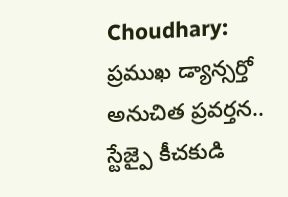Choudhary: ప్రముఖ డ్యాన్సర్తో అనుచిత ప్రవర్తన.. స్టేజ్పై కీచకుడి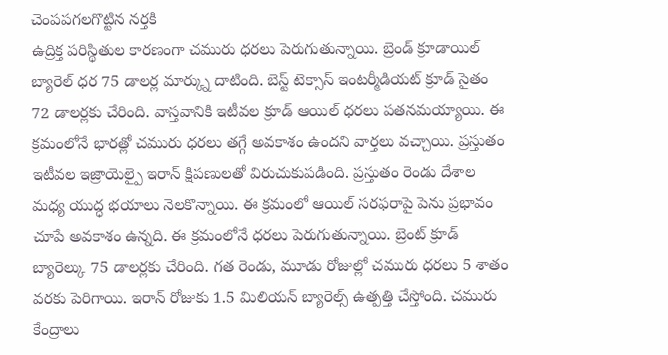చెంపపగలగొట్టిన నర్తకి
ఉద్రిక్త పరిస్థితుల కారణంగా చమురు ధరలు పెరుగుతున్నాయి. బ్రెండ్ క్రూడాయిల్ బ్యారెల్ ధర 75 డాలర్ల మార్క్ను దాటింది. బెస్ట్ టెక్సాస్ ఇంటర్మీడియట్ క్రూడ్ సైతం 72 డాలర్లకు చేరింది. వాస్తవానికి ఇటీవల క్రూడ్ ఆయిల్ ధరలు పతనమయ్యాయి. ఈ క్రమంలోనే భారత్లో చమురు ధరలు తగ్గే అవకాశం ఉందని వార్తలు వచ్చాయి. ప్రస్తుతం ఇటీవల ఇజ్రాయెల్పై ఇరాన్ క్షిపణులతో విరుచుకుపడింది. ప్రస్తుతం రెండు దేశాల మధ్య యుద్ధ భయాలు నెలకొన్నాయి. ఈ క్రమంలో ఆయిల్ సరఫరాపై పెను ప్రభావం చూపే అవకాశం ఉన్నది. ఈ క్రమంలోనే ధరలు పెరుగుతున్నాయి. బ్రెంట్ క్రూడ్ బ్యారెల్కు 75 డాలర్లకు చేరింది. గత రెండు, మూడు రోజుల్లో చమురు ధరలు 5 శాతం వరకు పెరిగాయి. ఇరాన్ రోజుకు 1.5 మిలియన్ బ్యారెల్స్ ఉత్పత్తి చేస్తోంది. చమురు కేంద్రాలు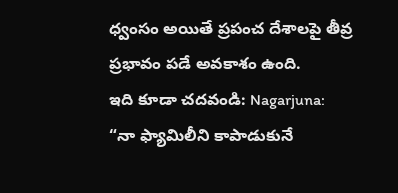ధ్వంసం అయితే ప్రపంచ దేశాలపై తీవ్ర ప్రభావం పడే అవకాశం ఉంది.
ఇది కూడా చదవండి: Nagarjuna: “నా ఫ్యామిలీని కాపాడుకునే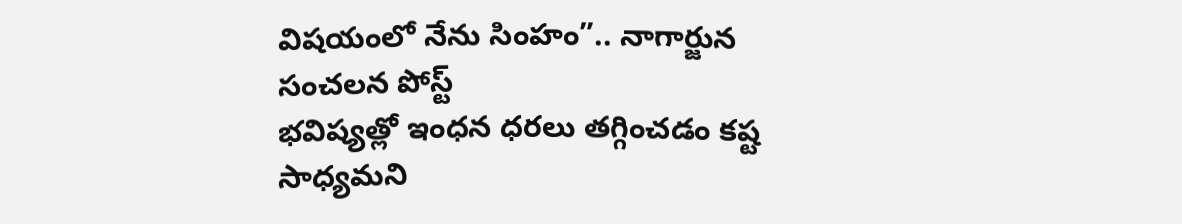విషయంలో నేను సింహం”.. నాగార్జున సంచలన పోస్ట్
భవిష్యత్లో ఇంధన ధరలు తగ్గించడం కష్ట సాధ్యమని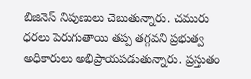బిజినెస్ నిపుణులు చెబుతున్నారు. చమురు ధరలు పెరుగుతాయి తప్ప తగ్గవని ప్రభుత్వ అధికారులు అభిప్రాయపడుతున్నారు. ప్రస్తుతం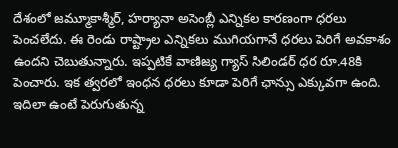దేశంలో జమ్మూకాశ్మీర్, హర్యానా అసెంబ్లీ ఎన్నికల కారణంగా ధరలు పెంచలేదు. ఈ రెండు రాష్ట్రాల ఎన్నికలు ముగియగానే ధరలు పెరిగే అవకాశం ఉందని చెబుతున్నారు. ఇప్పటికే వాణిజ్య గ్యాస్ సిలిండర్ ధర రూ.48కి పెంచారు. ఇక త్వరలో ఇంధన ధరలు కూడా పెరిగే ఛాన్సు ఎక్కువగా ఉంది. ఇదిలా ఉంటే పెరుగుతున్న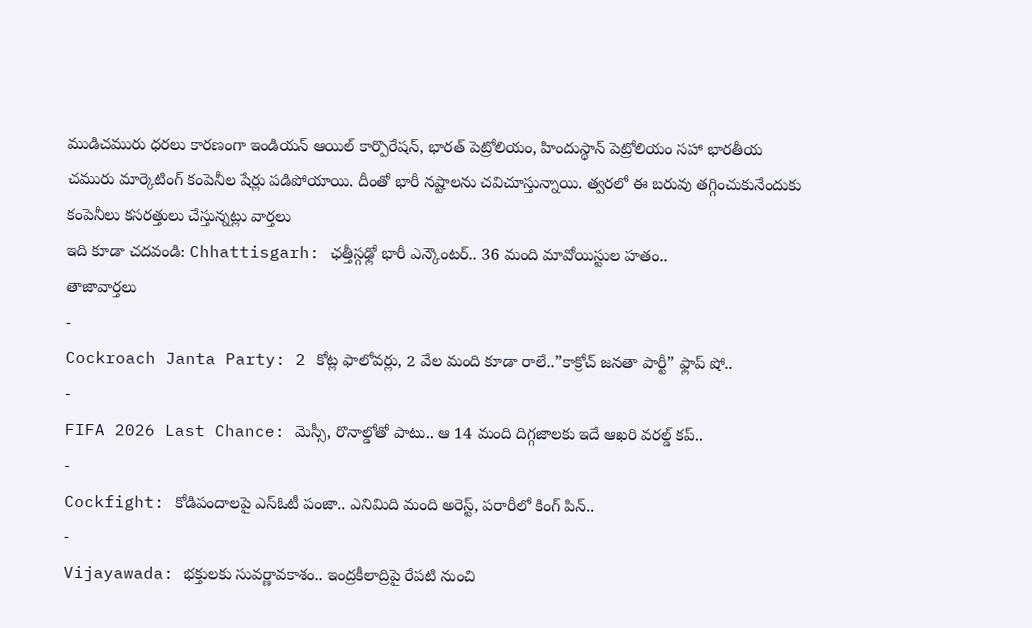ముడిచమురు ధరలు కారణంగా ఇండియన్ ఆయిల్ కార్పొరేషన్, భారత్ పెట్రోలియం, హిందుస్థాన్ పెట్రోలియం సహా భారతీయ చమురు మార్కెటింగ్ కంపెనీల షేర్లు పడిపోయాయి. దీంతో భారీ నష్టాలను చవిచూస్తున్నాయి. త్వరలో ఈ బరువు తగ్గించుకునేందుకు కంపెనీలు కసరత్తులు చేస్తున్నట్లు వార్తలు
ఇది కూడా చదవండి: Chhattisgarh: ఛత్తీస్గఢ్లో భారీ ఎన్కౌంటర్.. 36 మంది మావోయిస్టుల హతం..
తాజావార్తలు
-
Cockroach Janta Party: 2 కోట్ల ఫాలోవర్లు, 2 వేల మంది కూడా రాలే..”కాక్రోచ్ జనతా పార్టీ” ఫ్లాప్ షో..
-
FIFA 2026 Last Chance: మెస్సీ, రొనాల్డోతో పాటు.. ఆ 14 మంది దిగ్గజాలకు ఇదే ఆఖరి వరల్డ్ కప్..
-
Cockfight: కోడిపందాలపై ఎస్ఓటీ పంజా.. ఎనిమిది మంది అరెస్ట్, పరారీలో కింగ్ పిన్..
-
Vijayawada: భక్తులకు సువర్ణావకాశం.. ఇంద్రకీలాద్రిపై రేపటి నుంచి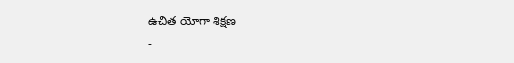ఉచిత యోగా శిక్షణ
-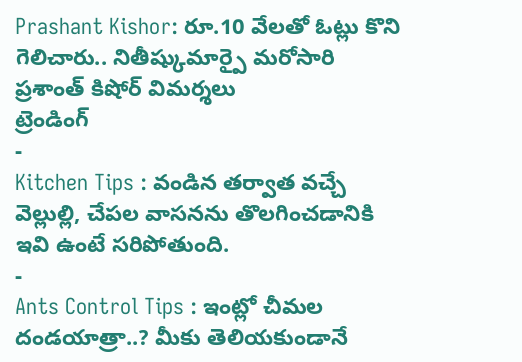Prashant Kishor: రూ.10 వేలతో ఓట్లు కొని గెలిచారు.. నితీష్కుమార్పై మరోసారి ప్రశాంత్ కిషోర్ విమర్శలు
ట్రెండింగ్
-
Kitchen Tips : వండిన తర్వాత వచ్చే వెల్లుల్లి, చేపల వాసనను తొలగించడానికి ఇవి ఉంటే సరిపోతుంది.
-
Ants Control Tips : ఇంట్లో చీమల దండయాత్రా..? మీకు తెలియకుండానే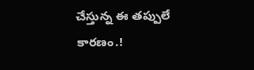చేస్తున్న ఈ తప్పులే కారణం.!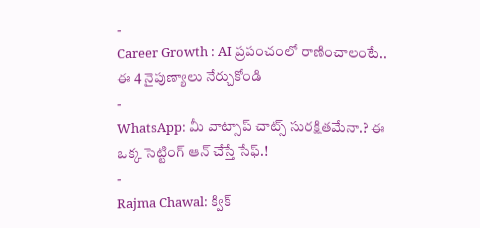-
Career Growth : AI ప్రపంచంలో రాణించాలంటే.. ఈ 4 నైపుణ్యాలు నేర్చుకోండి
-
WhatsApp: మీ వాట్సాప్ చాట్స్ సురక్షితమేనా.? ఈ ఒక్క సెట్టింగ్ ఆన్ చేస్తే సేఫ్.!
-
Rajma Chawal: క్విక్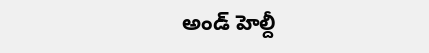అండ్ హెల్దీ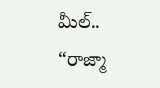మీల్.. “రాజ్మా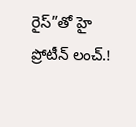రైస్”తో హై ప్రోటీన్ లంచ్.!